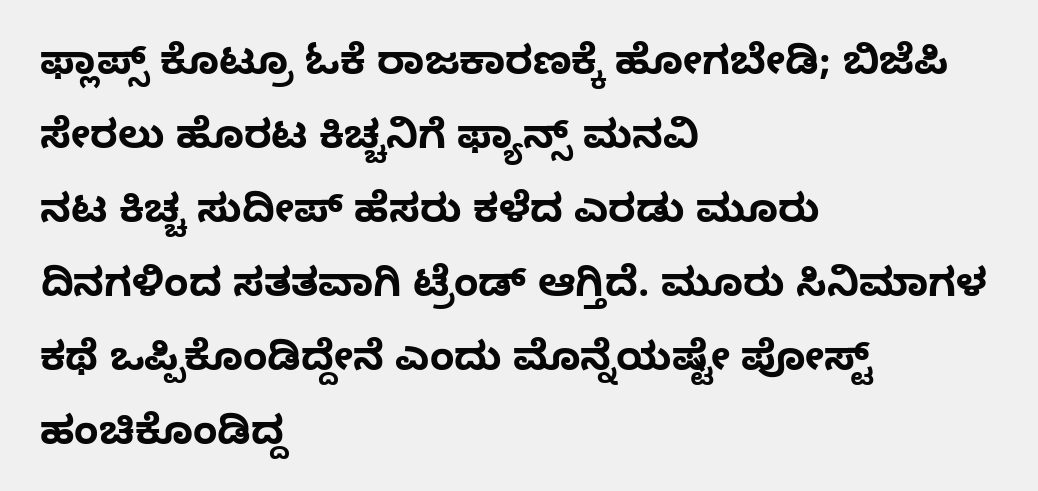ಫ್ಲಾಪ್ಸ್ ಕೊಟ್ರೂ ಓಕೆ ರಾಜಕಾರಣಕ್ಕೆ ಹೋಗಬೇಡಿ; ಬಿಜೆಪಿ ಸೇರಲು ಹೊರಟ ಕಿಚ್ಚನಿಗೆ ಫ್ಯಾನ್ಸ್ ಮನವಿ
ನಟ ಕಿಚ್ಚ ಸುದೀಪ್ ಹೆಸರು ಕಳೆದ ಎರಡು ಮೂರು ದಿನಗಳಿಂದ ಸತತವಾಗಿ ಟ್ರೆಂಡ್ ಆಗ್ತಿದೆ. ಮೂರು ಸಿನಿಮಾಗಳ ಕಥೆ ಒಪ್ಪಿಕೊಂಡಿದ್ದೇನೆ ಎಂದು ಮೊನ್ನೆಯಷ್ಟೇ ಪೋಸ್ಟ್ ಹಂಚಿಕೊಂಡಿದ್ದ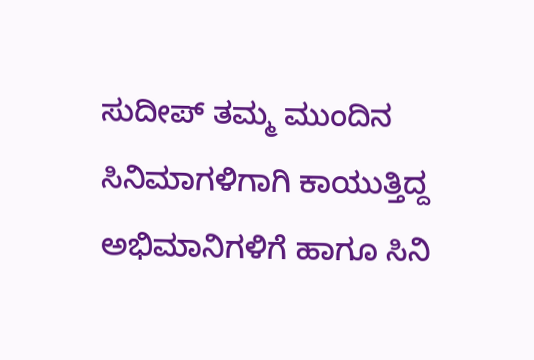ಸುದೀಪ್ ತಮ್ಮ ಮುಂದಿನ ಸಿನಿಮಾಗಳಿಗಾಗಿ ಕಾಯುತ್ತಿದ್ದ ಅಭಿಮಾನಿಗಳಿಗೆ ಹಾಗೂ ಸಿನಿ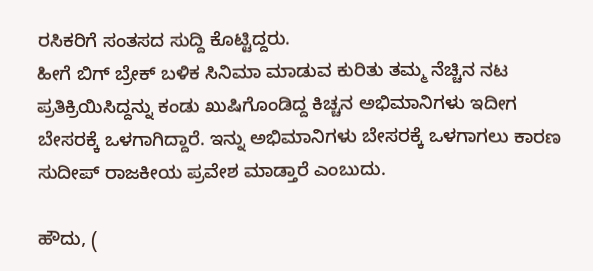ರಸಿಕರಿಗೆ ಸಂತಸದ ಸುದ್ದಿ ಕೊಟ್ಟಿದ್ದರು.
ಹೀಗೆ ಬಿಗ್ ಬ್ರೇಕ್ ಬಳಿಕ ಸಿನಿಮಾ ಮಾಡುವ ಕುರಿತು ತಮ್ಮ ನೆಚ್ಚಿನ ನಟ ಪ್ರತಿಕ್ರಿಯಿಸಿದ್ದನ್ನು ಕಂಡು ಖುಷಿಗೊಂಡಿದ್ದ ಕಿಚ್ಚನ ಅಭಿಮಾನಿಗಳು ಇದೀಗ ಬೇಸರಕ್ಕೆ ಒಳಗಾಗಿದ್ದಾರೆ. ಇನ್ನು ಅಭಿಮಾನಿಗಳು ಬೇಸರಕ್ಕೆ ಒಳಗಾಗಲು ಕಾರಣ ಸುದೀಪ್ ರಾಜಕೀಯ ಪ್ರವೇಶ ಮಾಡ್ತಾರೆ ಎಂಬುದು.

ಹೌದು, (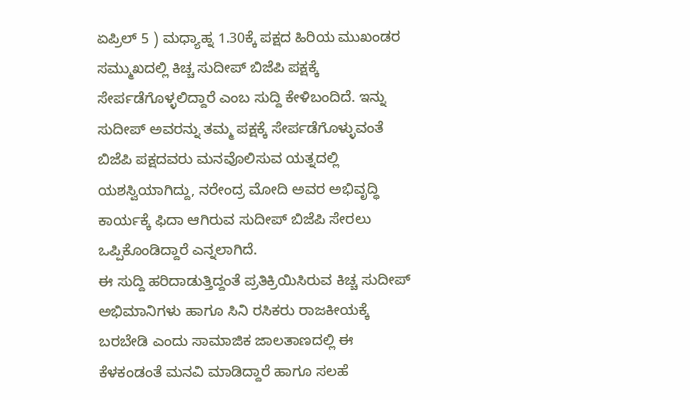ಏಪ್ರಿಲ್ 5 ) ಮಧ್ಯಾಹ್ನ 1.30ಕ್ಕೆ ಪಕ್ಷದ ಹಿರಿಯ ಮುಖಂಡರ ಸಮ್ಮುಖದಲ್ಲಿ ಕಿಚ್ಚ ಸುದೀಪ್ ಬಿಜೆಪಿ ಪಕ್ಷಕ್ಕೆ ಸೇರ್ಪಡೆಗೊಳ್ಳಲಿದ್ದಾರೆ ಎಂಬ ಸುದ್ದಿ ಕೇಳಿಬಂದಿದೆ. ಇನ್ನು ಸುದೀಪ್ ಅವರನ್ನು ತಮ್ಮ ಪಕ್ಷಕ್ಕೆ ಸೇರ್ಪಡೆಗೊಳ್ಳುವಂತೆ ಬಿಜೆಪಿ ಪಕ್ಷದವರು ಮನವೊಲಿಸುವ ಯತ್ನದಲ್ಲಿ ಯಶಸ್ವಿಯಾಗಿದ್ದು, ನರೇಂದ್ರ ಮೋದಿ ಅವರ ಅಭಿವೃದ್ಧಿ ಕಾರ್ಯಕ್ಕೆ ಫಿದಾ ಆಗಿರುವ ಸುದೀಪ್ ಬಿಜೆಪಿ ಸೇರಲು ಒಪ್ಪಿಕೊಂಡಿದ್ದಾರೆ ಎನ್ನಲಾಗಿದೆ.
ಈ ಸುದ್ದಿ ಹರಿದಾಡುತ್ತಿದ್ದಂತೆ ಪ್ರತಿಕ್ರಿಯಿಸಿರುವ ಕಿಚ್ಚ ಸುದೀಪ್ ಅಭಿಮಾನಿಗಳು ಹಾಗೂ ಸಿನಿ ರಸಿಕರು ರಾಜಕೀಯಕ್ಕೆ ಬರಬೇಡಿ ಎಂದು ಸಾಮಾಜಿಕ ಜಾಲತಾಣದಲ್ಲಿ ಈ ಕೆಳಕಂಡಂತೆ ಮನವಿ ಮಾಡಿದ್ದಾರೆ ಹಾಗೂ ಸಲಹೆ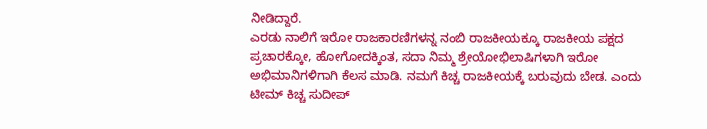ನೀಡಿದ್ದಾರೆ.
ಎರಡು ನಾಲಿಗೆ ಇರೋ ರಾಜಕಾರಣಿಗಳನ್ನ ನಂಬಿ ರಾಜಕೀಯಕ್ಕೂ ರಾಜಕೀಯ ಪಕ್ಷದ ಪ್ರಚಾರಕ್ಕೋ, ಹೋಗೋದಕ್ಕಿಂತ, ಸದಾ ನಿಮ್ಮ ಶ್ರೇಯೋಭಿಲಾಷಿಗಳಾಗಿ ಇರೋ ಅಭಿಮಾನಿಗಳಿಗಾಗಿ ಕೆಲಸ ಮಾಡಿ. ನಮಗೆ ಕಿಚ್ಚ ರಾಜಕೀಯಕ್ಕೆ ಬರುವುದು ಬೇಡ. ಎಂದು ಟೀಮ್ ಕಿಚ್ಚ ಸುದೀಪ್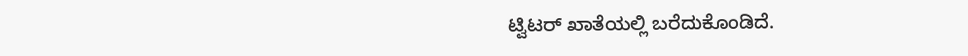ಟ್ವಿಟರ್ ಖಾತೆಯಲ್ಲಿ ಬರೆದುಕೊಂಡಿದೆ.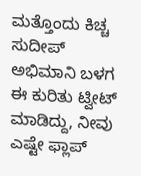ಮತ್ತೊಂದು ಕಿಚ್ಚ ಸುದೀಪ್ ಅಭಿಮಾನಿ ಬಳಗ ಈ ಕುರಿತು ಟ್ವೀಟ್ ಮಾಡಿದ್ದು, ನೀವು ಎಷ್ಟೇ ಫ್ಲಾಪ್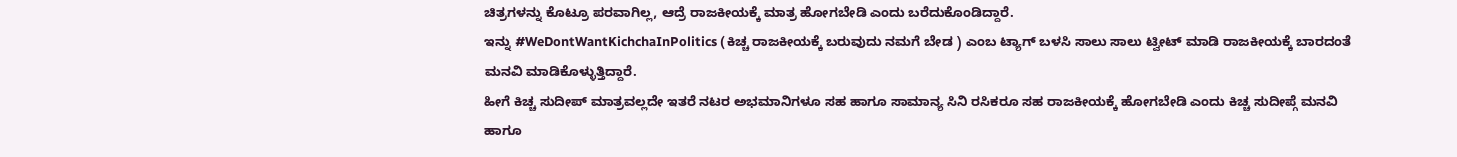ಚಿತ್ರಗಳನ್ನು ಕೊಟ್ರೂ ಪರವಾಗಿಲ್ಲ, ಆದ್ರೆ ರಾಜಕೀಯಕ್ಕೆ ಮಾತ್ರ ಹೋಗಬೇಡಿ ಎಂದು ಬರೆದುಕೊಂಡಿದ್ದಾರೆ.
ಇನ್ನು #WeDontWantKichchaInPolitics ( ಕಿಚ್ಚ ರಾಜಕೀಯಕ್ಕೆ ಬರುವುದು ನಮಗೆ ಬೇಡ ) ಎಂಬ ಟ್ಯಾಗ್ ಬಳಸಿ ಸಾಲು ಸಾಲು ಟ್ವೀಟ್ ಮಾಡಿ ರಾಜಕೀಯಕ್ಕೆ ಬಾರದಂತೆ ಮನವಿ ಮಾಡಿಕೊಳ್ಳುತ್ತಿದ್ದಾರೆ.
ಹೀಗೆ ಕಿಚ್ಚ ಸುದೀಪ್ ಮಾತ್ರವಲ್ಲದೇ ಇತರೆ ನಟರ ಅಭಮಾನಿಗಳೂ ಸಹ ಹಾಗೂ ಸಾಮಾನ್ಯ ಸಿನಿ ರಸಿಕರೂ ಸಹ ರಾಜಕೀಯಕ್ಕೆ ಹೋಗಬೇಡಿ ಎಂದು ಕಿಚ್ಚ ಸುದೀಪ್ಗೆ ಮನವಿ ಹಾಗೂ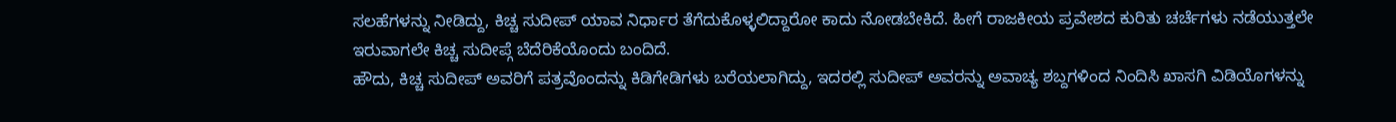ಸಲಹೆಗಳನ್ನು ನೀಡಿದ್ದು, ಕಿಚ್ಚ ಸುದೀಪ್ ಯಾವ ನಿರ್ಧಾರ ತೆಗೆದುಕೊಳ್ಳಲಿದ್ದಾರೋ ಕಾದು ನೋಡಬೇಕಿದೆ. ಹೀಗೆ ರಾಜಕೀಯ ಪ್ರವೇಶದ ಕುರಿತು ಚರ್ಚೆಗಳು ನಡೆಯುತ್ತಲೇ ಇರುವಾಗಲೇ ಕಿಚ್ಚ ಸುದೀಪ್ಗೆ ಬೆದೆರಿಕೆಯೊಂದು ಬಂದಿದೆ.
ಹೌದು, ಕಿಚ್ಚ ಸುದೀಪ್ ಅವರಿಗೆ ಪತ್ರವೊಂದನ್ನು ಕಿಡಿಗೇಡಿಗಳು ಬರೆಯಲಾಗಿದ್ದು, ಇದರಲ್ಲಿ ಸುದೀಪ್ ಅವರನ್ನು ಅವಾಚ್ಯ ಶಬ್ದಗಳಿಂದ ನಿಂದಿಸಿ ಖಾಸಗಿ ವಿಡಿಯೊಗಳನ್ನು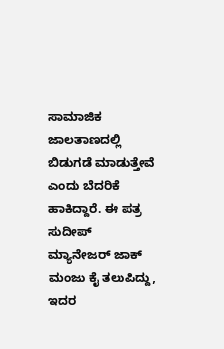ಸಾಮಾಜಿಕ ಜಾಲತಾಣದಲ್ಲಿ ಬಿಡುಗಡೆ ಮಾಡುತ್ತೇವೆ ಎಂದು ಬೆದರಿಕೆ ಹಾಕಿದ್ದಾರೆ. ಈ ಪತ್ರ ಸುದೀಪ್ ಮ್ಯಾನೇಜರ್ ಜಾಕ್ ಮಂಜು ಕೈ ತಲುಪಿದ್ದು, ಇದರ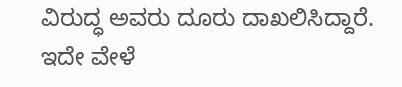ವಿರುದ್ಧ ಅವರು ದೂರು ದಾಖಲಿಸಿದ್ದಾರೆ. ಇದೇ ವೇಳೆ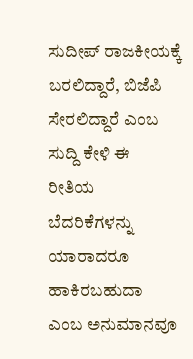ಸುದೀಪ್ ರಾಜಕೀಯಕ್ಕೆ ಬರಲಿದ್ದಾರೆ, ಬಿಜೆಪಿ ಸೇರಲಿದ್ದಾರೆ ಎಂಬ ಸುದ್ದಿ ಕೇಳಿ ಈ ರೀತಿಯ ಬೆದರಿಕೆಗಳನ್ನು ಯಾರಾದರೂ ಹಾಕಿರಬಹುದಾ ಎಂಬ ಅನುಮಾನವೂ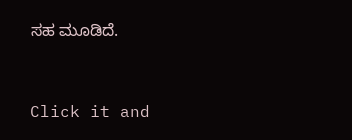ಸಹ ಮೂಡಿದೆ.


Click it and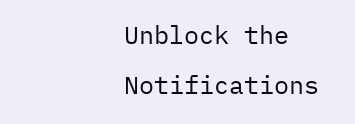Unblock the Notifications